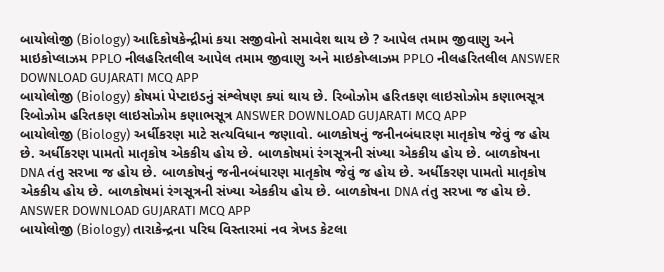બાયોલોજી (Biology) આદિકોષકેન્દ્રીમાં કયા સજીવોનો સમાવેશ થાય છે ? આપેલ તમામ જીવાણુ અને માઇકોપ્લાઝમ PPLO નીલહરિતલીલ આપેલ તમામ જીવાણુ અને માઇકોપ્લાઝમ PPLO નીલહરિતલીલ ANSWER DOWNLOAD GUJARATI MCQ APP
બાયોલોજી (Biology) કોષમાં પેપ્ટાઇડનું સંશ્લેષણ ક્યાં થાય છે. રિબોઝોમ હરિતકણ લાઇસોઝોમ કણાભસૂત્ર રિબોઝોમ હરિતકણ લાઇસોઝોમ કણાભસૂત્ર ANSWER DOWNLOAD GUJARATI MCQ APP
બાયોલોજી (Biology) અર્ધીકરણ માટે સત્યવિધાન જણાવો. બાળકોષનું જનીનબંધારણ માતૃકોષ જેવું જ હોય છે. અર્ધીકરણ પામતો માતૃકોષ એકકીય હોય છે. બાળકોષમાં રંગસૂત્રની સંખ્યા એકકીય હોય છે. બાળકોષના DNA તંતુ સરખા જ હોય છે. બાળકોષનું જનીનબંધારણ માતૃકોષ જેવું જ હોય છે. અર્ધીકરણ પામતો માતૃકોષ એકકીય હોય છે. બાળકોષમાં રંગસૂત્રની સંખ્યા એકકીય હોય છે. બાળકોષના DNA તંતુ સરખા જ હોય છે. ANSWER DOWNLOAD GUJARATI MCQ APP
બાયોલોજી (Biology) તારાકેન્દ્રના પરિઘ વિસ્તારમાં નવ ત્રેખડ કેટલા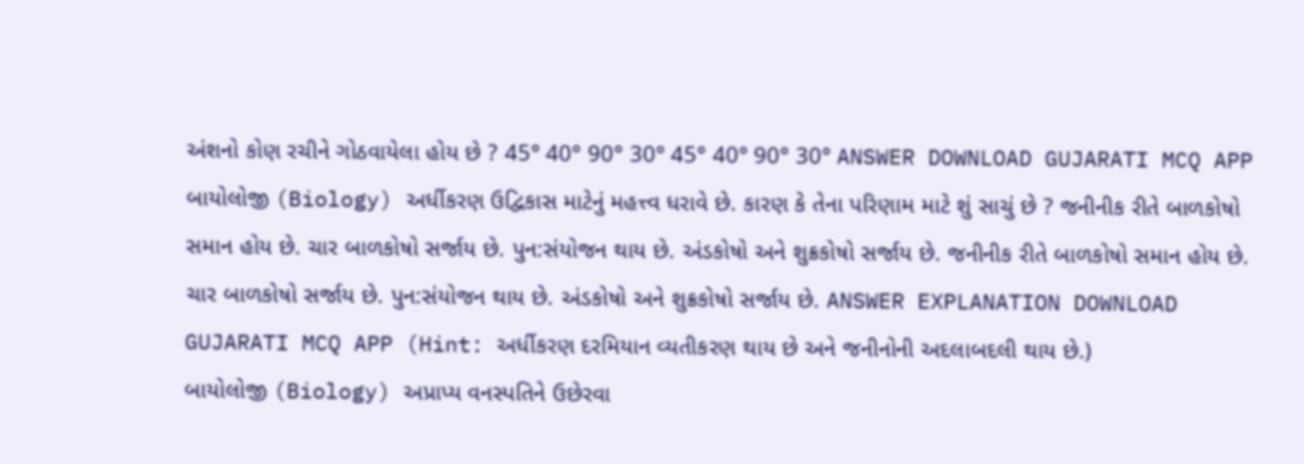અંશનો કોણ રચીને ગોઠવાયેલા હોય છે ? 45° 40° 90° 30° 45° 40° 90° 30° ANSWER DOWNLOAD GUJARATI MCQ APP
બાયોલોજી (Biology) અર્ધીકરણ ઉદ્વિકાસ માટેનું મહત્ત્વ ધરાવે છે. કારણ કે તેના પરિણામ માટે શું સાચું છે ? જનીનીક રીતે બાળકોષો સમાન હોય છે. ચાર બાળકોષો સર્જાય છે. પુન:સંયોજન થાય છે. અંડકોષો અને શુક્રકોષો સર્જાય છે. જનીનીક રીતે બાળકોષો સમાન હોય છે. ચાર બાળકોષો સર્જાય છે. પુન:સંયોજન થાય છે. અંડકોષો અને શુક્રકોષો સર્જાય છે. ANSWER EXPLANATION DOWNLOAD GUJARATI MCQ APP (Hint: અર્ધીકરણ દરમિયાન વ્યતીકરણ થાય છે અને જનીનોની અદલાબદલી થાય છે.)
બાયોલોજી (Biology) અપ્રાપ્ય વનસ્પતિને ઉછેરવા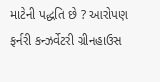માટેની પદ્ધતિ છે ? આરોપણ ફર્નરી કન્ઝર્વેટરી ગ્રીનહાઉસ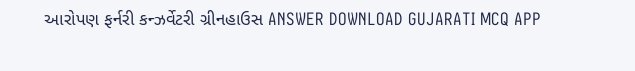આરોપણ ફર્નરી કન્ઝર્વેટરી ગ્રીનહાઉસ ANSWER DOWNLOAD GUJARATI MCQ APP